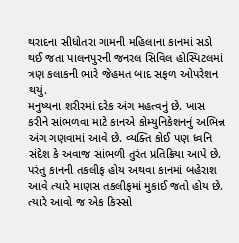થરાદના સીધોતરા ગામની મહિલાના કાનમાં સડો થઈ જતા પાલનપુરની જનરલ સિવિલ હોસ્પિટલમાં ત્રણ કલાકની ભારે જેહમત બાદ સફળ ઓપરેશન થયું.
મનુષ્યના શરીરમાં દરેક અંગ મહત્વનું છે. ખાસ કરીને સાંભળવા માટે કાનએ કોમ્યુનિકેશનનું અભિન્ન અંગ ગણવામાં આવે છે. વ્યક્તિ કોઈ પણ ધ્વનિ સંદેશ કે અવાજ સાંભળી તુરંત પ્રતિક્રિયા આપે છે. પરંતુ કાનની તકલીફ હોય અથવા કાનમાં બહેરાશ આવે ત્યારે માણસ તકલીફમાં મુકાઈ જતો હોય છે. ત્યારે આવો જ એક કિસ્સો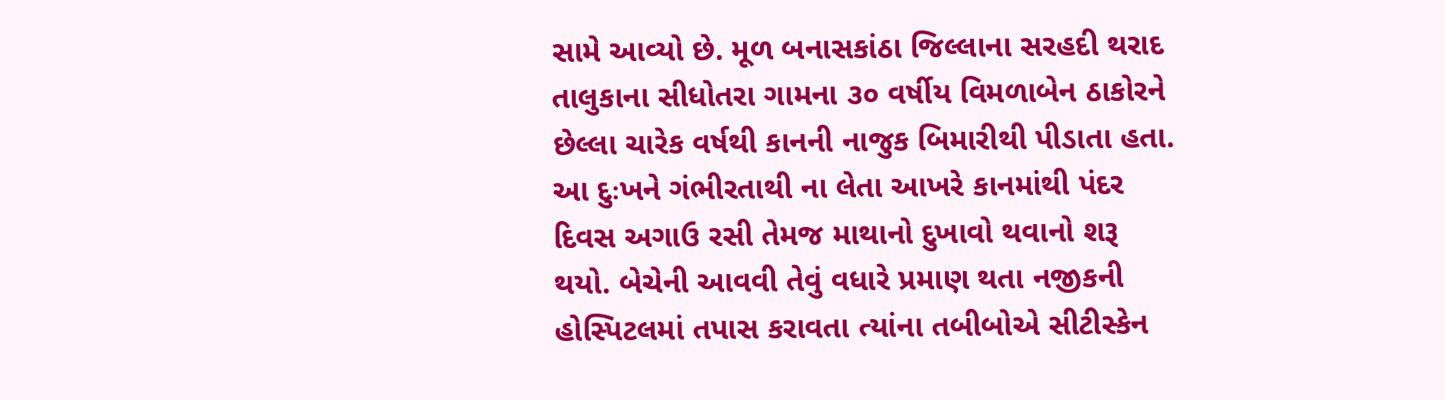સામે આવ્યો છે. મૂળ બનાસકાંઠા જિલ્લાના સરહદી થરાદ તાલુકાના સીધોતરા ગામના ૩૦ વર્ષીય વિમળાબેન ઠાકોરને છેલ્લા ચારેક વર્ષથી કાનની નાજુક બિમારીથી પીડાતા હતા. આ દુઃખને ગંભીરતાથી ના લેતા આખરે કાનમાંથી પંદર દિવસ અગાઉ રસી તેમજ માથાનો દુખાવો થવાનો શરૂ થયો. બેચેની આવવી તેવું વધારે પ્રમાણ થતા નજીકની હોસ્પિટલમાં તપાસ કરાવતા ત્યાંના તબીબોએ સીટીસ્કેન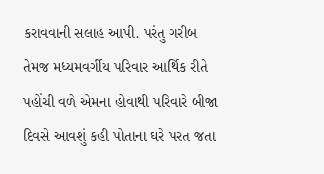કરાવવાની સલાહ આપી. પરંતુ ગરીબ તેમજ મધ્યમવર્ગીય પરિવાર આર્થિક રીતે પહોંચી વળે એમના હોવાથી પરિવારે બીજા દિવસે આવશું કહી પોતાના ઘરે પરત જતા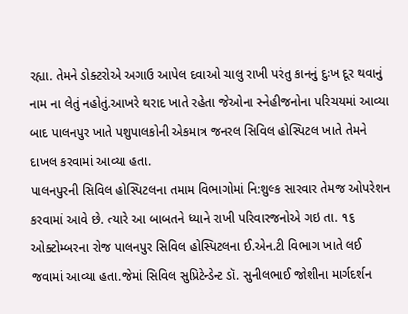રહ્યા. તેમને ડોક્ટરોએ અગાઉ આપેલ દવાઓ ચાલુ રાખી પરંતુ કાનનું દુઃખ દૂર થવાનું નામ ના લેતું નહોતું.આખરે થરાદ ખાતે રહેતા જેઓના સ્નેહીજનોના પરિચયમાં આવ્યા બાદ પાલનપુર ખાતે પશુપાલકોની એકમાત્ર જનરલ સિવિલ હોસ્પિટલ ખાતે તેમને દાખલ કરવામાં આવ્યા હતા.
પાલનપુરની સિવિલ હોસ્પિટલના તમામ વિભાગોમાં નિ:શુલ્ક સારવાર તેમજ ઓપરેશન કરવામાં આવે છે. ત્યારે આ બાબતને ધ્યાને રાખી પરિવારજનોએ ગઇ તા. ૧૬ ઓક્ટોમ્બરના રોજ પાલનપુર સિવિલ હોસ્પિટલના ઈ.એન.ટી વિભાગ ખાતે લઈ જવામાં આવ્યા હતા.જેમાં સિવિલ સુપ્રિટેન્ડેન્ટ ડૉ. સુનીલભાઈ જોશીના માર્ગદર્શન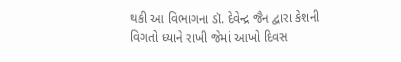થકી આ વિભાગના ડૉ. દેવેન્દ્ર જૈન દ્વારા કેશની વિગતો ધ્યાને રાખી જેમાં આખો દિવસ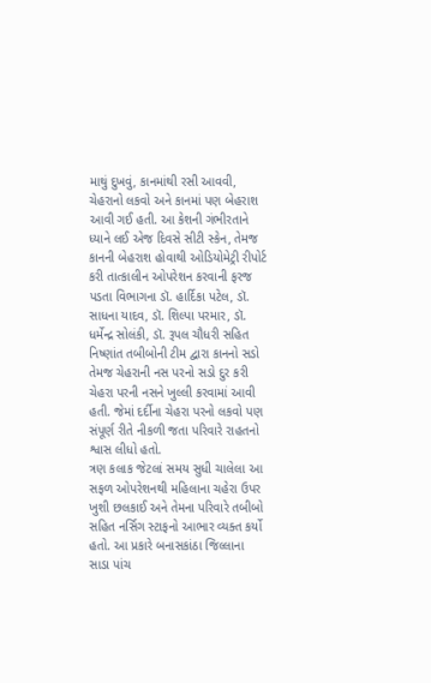માથું દુખવું, કાનમાંથી રસી આવવી, ચેહરાનો લકવો અને કાનમાં પણ બેહરાશ આવી ગઈ હતી. આ કેશની ગંભીરતાને ધ્યાને લઈ એજ દિવસે સીટી સ્કેન, તેમજ કાનની બેહરાશ હોવાથી ઓડિયોમેટ્રી રીપોર્ટ કરી તાત્કાલીન ઓપરેશન કરવાની ફરજ પડતા વિભાગના ડૉ. હાર્દિકા પટેલ, ડૉ. સાધના યાદવ, ડૉ. શિલ્પા પરમાર, ડૉ. ધર્મેન્દ્ર સોલંકી, ડૉ. રૂપલ ચૌધરી સહિત નિષ્ણાંત તબીબોની ટીમ દ્વારા કાનનો સડો તેમજ ચેહરાની નસ પરનો સડો દુર કરી ચેહરા પરની નસને ખુલ્લી કરવામાં આવી હતી. જેમાં દર્દીના ચેહરા પરનો લકવો પણ સંપૂર્ણ રીતે નીકળી જતા પરિવારે રાહતનો શ્વાસ લીધો હતો.
ત્રણ કલાક જેટલાં સમય સુધી ચાલેલા આ સફળ ઓપરેશનથી મહિલાના ચહેરા ઉપર ખુશી છલકાઈ અને તેમના પરિવારે તબીબો સહિત નર્સિગ સ્ટાફનો આભાર વ્યક્ત કર્યો હતો. આ પ્રકારે બનાસકાંઠા જિલ્લાના સાડા પાંચ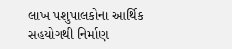લાખ પશુપાલકોના આર્થિક સહયોગથી નિર્માણ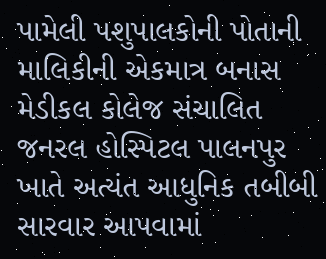પામેલી પશુપાલકોની પોતાની માલિકીની એકમાત્ર બનાસ મેડીકલ કોલેજ સંચાલિત જનરલ હોસ્પિટલ પાલનપુર ખાતે અત્યંત આધુનિક તબીબી સારવાર આપવામાં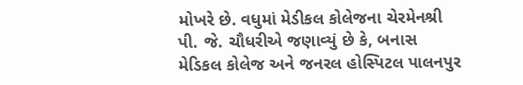મોખરે છે. વધુમાં મેડીકલ કોલેજના ચેરમેનશ્રી પી. જે. ચૌધરીએ જણાવ્યું છે કે, બનાસ મેડિકલ કોલેજ અને જનરલ હોસ્પિટલ પાલનપુર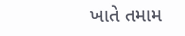ખાતે તમામ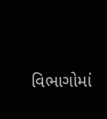વિભાગોમાં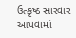ઉત્કૃષ્ઠ સારવાર આપવામાં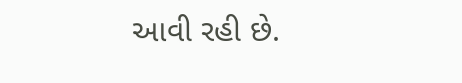આવી રહી છે.